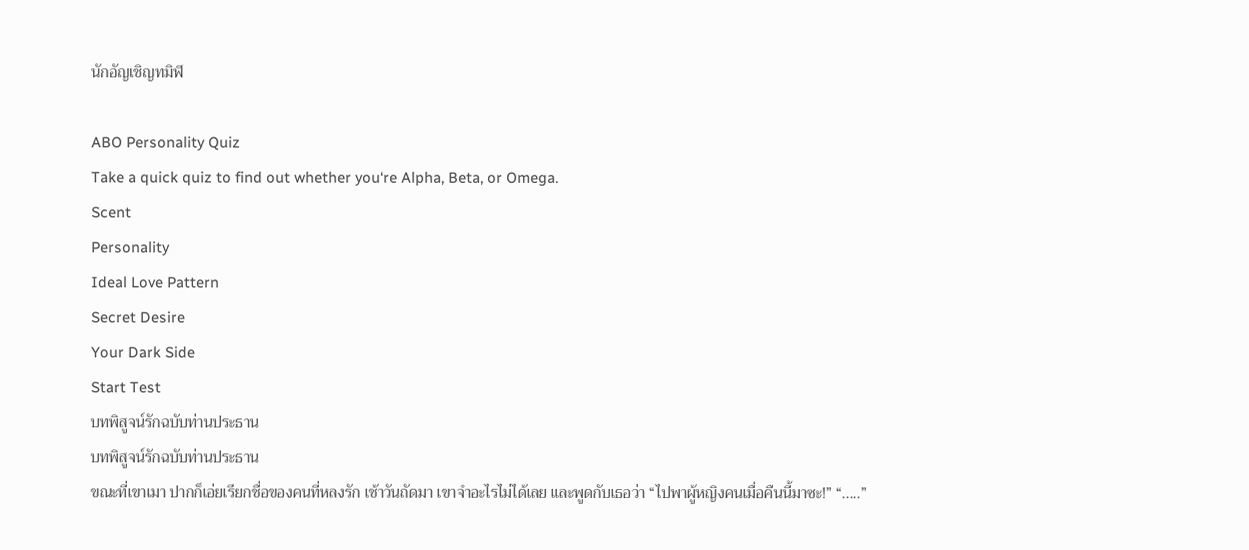นักอัญเชิญทมิฬ

ABO Personality Quiz
Take a quick quiz to find out whether you‘re Alpha, Beta, or Omega.
Scent
Personality
Ideal Love Pattern
Secret Desire
Your Dark Side
Start Test
บทพิสูจน์รักฉบับท่านประธาน
บทพิสูจน์รักฉบับท่านประธาน
ขณะที่เขาเมา ปากก็เอ่ยเรียกชื่อของคนที่หลงรัก เช้าวันถัดมา เขาจำอะไรไม่ได้เลย และพูดกับเธอว่า “ไปพาผู้หญิงคนเมื่อคืนนี้มาซะ!” “.....”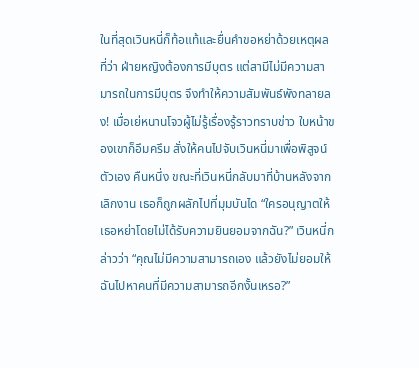ในที่สุดเวินหนี่ก็ท้อแท้และยื่นคำขอหย่าด้วยเหตุผลที่ว่า ฝ่ายหญิงต้องการมีบุตร แต่สามีไม่มีความสามารถในการมีบุตร จึงทำให้ความสัมพันธ์พังทลายลง! เมื่อเย่หนานโจวผู้ไม่รู้เรื่องรู้ราวทราบข่าว ใบหน้าของเขาก็อึมครึม สั่งให้คนไปจับเวินหนี่มาเพื่อพิสูจน์ตัวเอง คืนหนึ่ง ขณะที่เวินหนี่กลับมาที่บ้านหลังจากเลิกงาน เธอก็ถูกผลักไปที่มุมบันได “ใครอนุญาตให้เธอหย่าโดยไม่ได้รับความยินยอมจากฉัน?” เวินหนี่กล่าวว่า “คุณไม่มีความสามารถเอง แล้วยังไม่ยอมให้ฉันไปหาคนที่มีความสามารถอีกงั้นเหรอ?”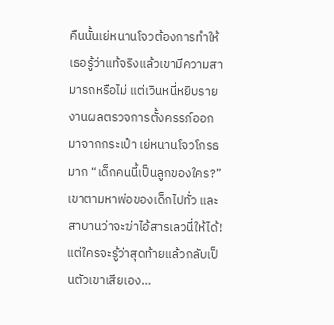คืนนั้นเย่หนานโจวต้องการทำให้เธอรู้ว่าแท้จริงแล้วเขามีความสามารถหรือไม่ แต่เวินหนี่หยิบรายงานผลตรวจการตั้งครรภ์ออกมาจากกระเป๋า เย่หนานโจวโกรธมาก “เด็กคนนี้เป็นลูกของใคร?” เขาตามหาพ่อของเด็กไปทั่ว และสาบานว่าจะฆ่าไอ้สารเลวนี่ให้ได้! แต่ใครจะรู้ว่าสุดท้ายแล้วกลับเป็นตัวเขาเสียเอง…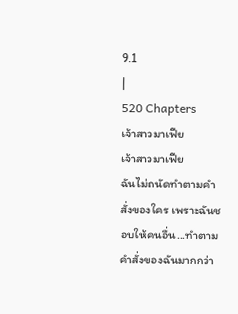9.1
|
520 Chapters
เจ้าสาวมาเฟีย
เจ้าสาวมาเฟีย
ฉันไม่ถนัดทำตามคำสั่งของใคร เพราะฉันชอบให้คนอื่น...ทำตามคำสั่งของฉันมากกว่า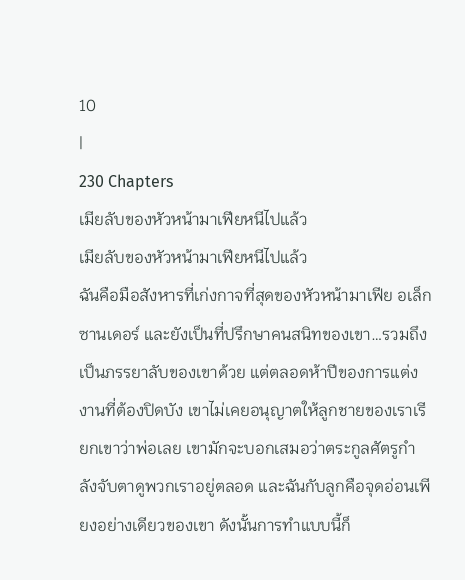10
|
230 Chapters
เมียลับของหัวหน้ามาเฟียหนีไปแล้ว
เมียลับของหัวหน้ามาเฟียหนีไปแล้ว
ฉันคือมือสังหารที่เก่งกาจที่สุดของหัวหน้ามาเฟีย อเล็กซานเดอร์ และยังเป็นที่ปรึกษาคนสนิทของเขา…รวมถึงเป็นภรรยาลับของเขาด้วย แต่ตลอดห้าปีของการแต่งงานที่ต้องปิดบัง เขาไม่เคยอนุญาตให้ลูกชายของเราเรียกเขาว่าพ่อเลย เขามักจะบอกเสมอว่าตระกูลศัตรูกำลังจับตาดูพวกเราอยู่ตลอด และฉันกับลูกคือจุดอ่อนเพียงอย่างเดียวของเขา ดังนั้นการทำแบบนี้ก็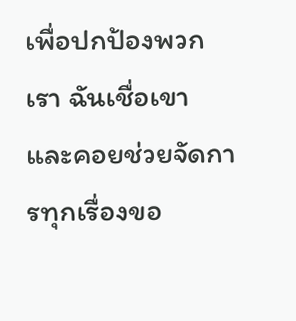เพื่อปกป้องพวกเรา ฉันเชื่อเขา และคอยช่วยจัดการทุกเรื่องขอ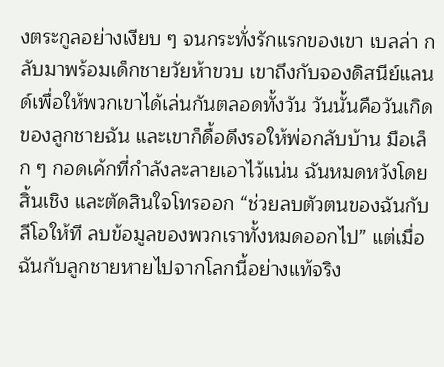งตระกูลอย่างเงียบ ๆ จนกระทั่งรักแรกของเขา เบลล่า กลับมาพร้อมเด็กชายวัยห้าขวบ เขาถึงกับจองดิสนีย์แลนด์เพื่อให้พวกเขาได้เล่นกันตลอดทั้งวัน วันนั้นคือวันเกิดของลูกชายฉัน และเขาก็ดื้อดึงรอให้พ่อกลับบ้าน มือเล็ก ๆ กอดเค้กที่กำลังละลายเอาไว้แน่น ฉันหมดหวังโดยสิ้นเชิง และตัดสินใจโทรออก “ช่วยลบตัวตนของฉันกับลีโอให้ที ลบข้อมูลของพวกเราทั้งหมดออกไป” แต่เมื่อฉันกับลูกชายหายไปจากโลกนี้อย่างแท้จริง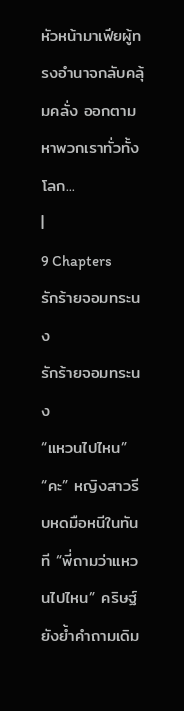หัวหน้ามาเฟียผู้ทรงอำนาจกลับคลุ้มคลั่ง ออกตามหาพวกเราทั่วทั้งโลก...
|
9 Chapters
รักร้ายจอมทระนง
รักร้ายจอมทระนง
“แหวนไปไหน” “คะ” หญิงสาวรีบหดมือหนีในทันที “พี่ถามว่าแหวนไปไหน” คริษฐ์ยังย้ำคำถามเดิม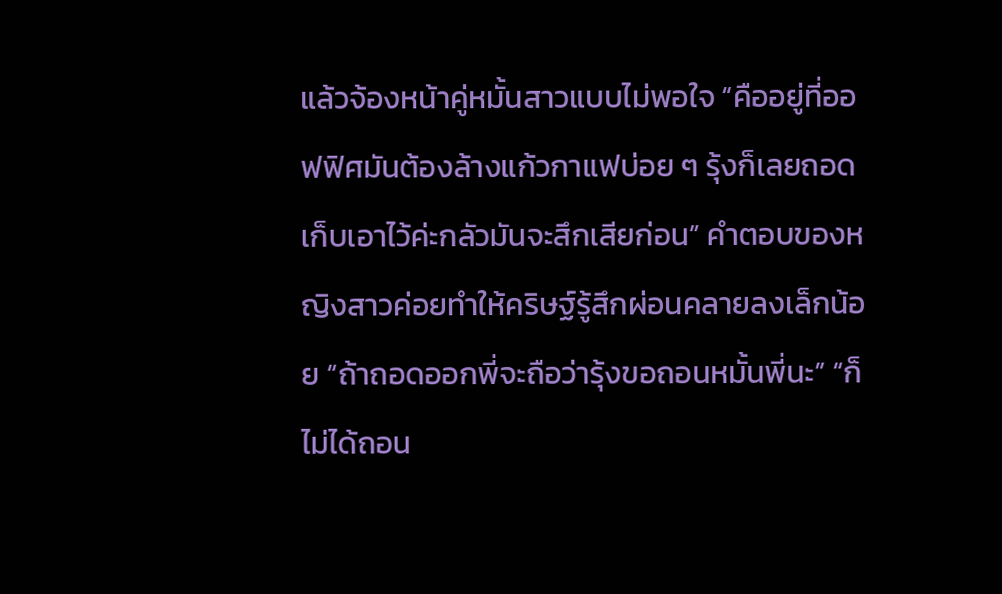แล้วจ้องหน้าคู่หมั้นสาวแบบไม่พอใจ “คืออยู่ที่ออฟฟิศมันต้องล้างแก้วกาแฟบ่อย ๆ รุ้งก็เลยถอดเก็บเอาไว้ค่ะกลัวมันจะสึกเสียก่อน” คำตอบของหญิงสาวค่อยทำให้คริษฐ์รู้สึกผ่อนคลายลงเล็กน้อย “ถ้าถอดออกพี่จะถือว่ารุ้งขอถอนหมั้นพี่นะ” “ก็ไม่ได้ถอน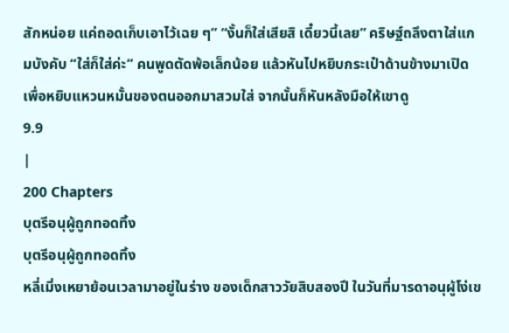สักหน่อย แค่ถอดเก็บเอาไว้เฉย ๆ” “งั้นก็ใส่เสียสิ เดี๋ยวนี้เลย” คริษฐ์ถลึงตาใส่แกมบังคับ “ใส่ก็ใส่ค่ะ” คนพูดตัดพ้อเล็กน้อย แล้วหันไปหยิบกระเป๋าด้านข้างมาเปิดเพื่อหยิบแหวนหมั้นของตนออกมาสวมใส่ จากนั้นก็หันหลังมือให้เขาดู
9.9
|
200 Chapters
บุตรีอนุผู้ถูกทอดทิ้ง
บุตรีอนุผู้ถูกทอดทิ้ง
หลี่เมิ่งเหยาย้อนเวลามาอยู่ในร่าง ของเด็กสาววัยสิบสองปี ในวันที่มารดาอนุผู้โง่เข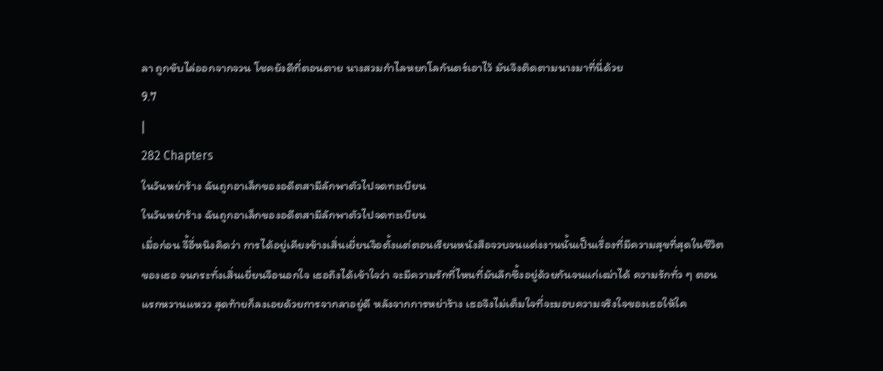ลา ถูกขับไล่ออกจากจวน โชคยังดีที่ตอนตาย นางสวมกำไลหยกโลกันตร์เอาไว้ มันจึงติดตามนางมาที่นี่ด้วย
9.7
|
282 Chapters
ในวันหย่าร้าง ฉันถูกอาเล็กของอดีตสามีลักพาตัวไปจดทะเบียน
ในวันหย่าร้าง ฉันถูกอาเล็กของอดีตสามีลักพาตัวไปจดทะเบียน
เมื่อก่อน จี้อี่หนิงคิดว่า การได้อยู่เคียงข้างเสิ่นเยี่ยนจือตั้งแต่ตอนเรียนหนังสือจวบจนแต่งงานนั้นเป็นเรื่องที่มีความสุขที่สุดในชีวิตของเธอ จนกระทั่งเสิ่นเยี่ยนจือนอกใจ เธอถึงได้เข้าใจว่า จะมีความรักที่ไหนที่มันลึกซึ้งอยู่ด้วยกันจนแก่เฒ่าได้ ความรักทั่ว ๆ ตอนแรกหวานแหวว สุดท้ายก็ลงเอยด้วยการจากลาอยู่ดี หลังจากการหย่าร้าง เธอจึงไม่เต็มใจที่จะมอบความจริงใจของเธอให้ใค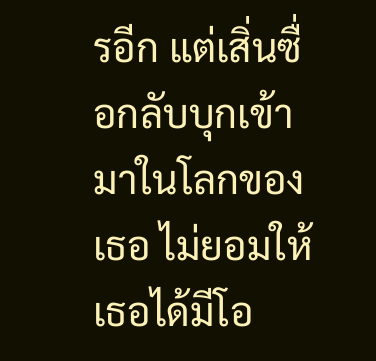รอีก แต่เสิ่นซื่อกลับบุกเข้ามาในโลกของเธอ ไม่ยอมให้เธอได้มีโอ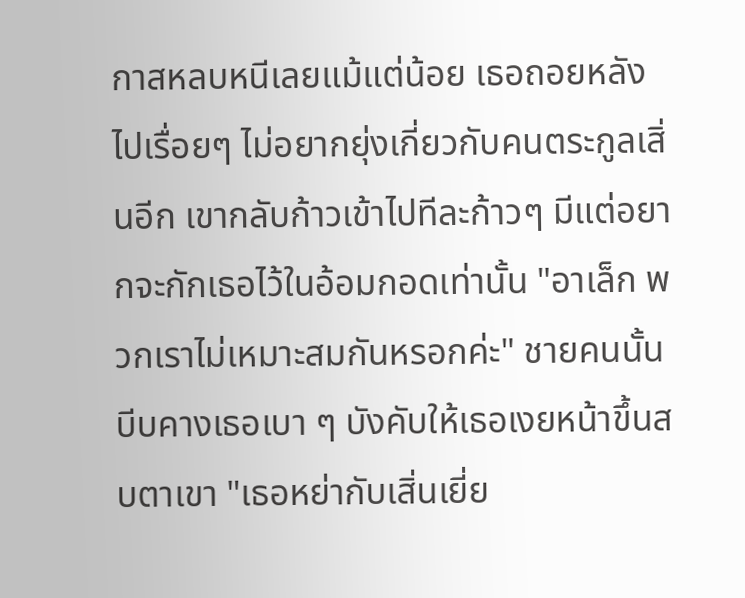กาสหลบหนีเลยแม้แต่น้อย เธอถอยหลังไปเรื่อยๆ ไม่อยากยุ่งเกี่ยวกับคนตระกูลเสิ่นอีก เขากลับก้าวเข้าไปทีละก้าวๆ มีแต่อยากจะกักเธอไว้ในอ้อมกอดเท่านั้น "อาเล็ก พวกเราไม่เหมาะสมกันหรอกค่ะ" ชายคนนั้นบีบคางเธอเบา ๆ บังคับให้เธอเงยหน้าขึ้นสบตาเขา "เธอหย่ากับเสิ่นเยี่ย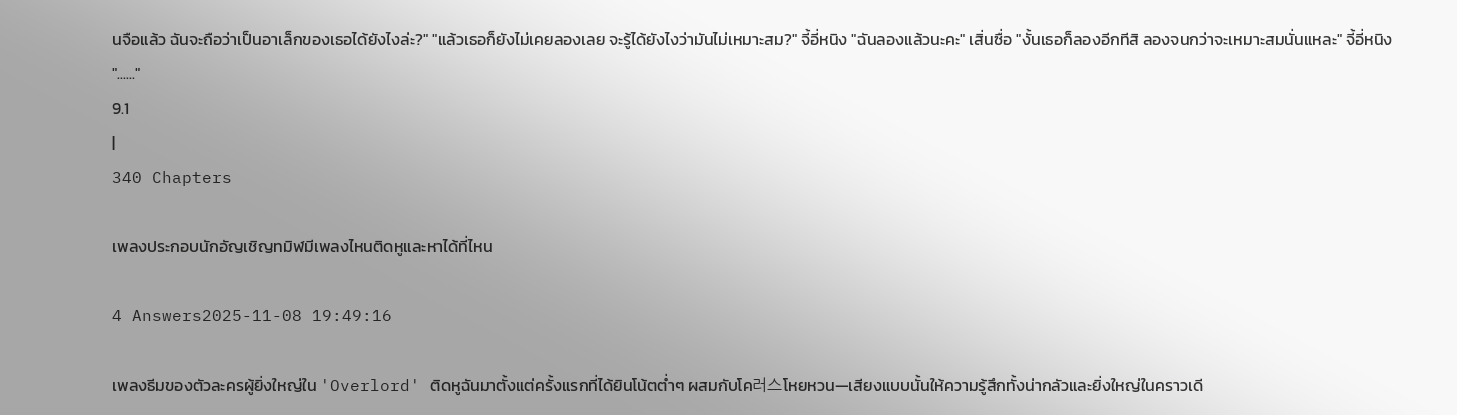นจือแล้ว ฉันจะถือว่าเป็นอาเล็กของเธอได้ยังไงล่ะ?" "แล้วเธอก็ยังไม่เคยลองเลย จะรู้ได้ยังไงว่ามันไม่เหมาะสม?" จี้อี่หนิง "ฉันลองแล้วนะคะ" เสิ่นซื่อ "งั้นเธอก็ลองอีกทีสิ ลองจนกว่าจะเหมาะสมนั่นแหละ" จี้อี่หนิง "......"
9.1
|
340 Chapters

เพลงประกอบนักอัญเชิญทมิฬมีเพลงไหนติดหูและหาได้ที่ไหน

4 Answers2025-11-08 19:49:16

เพลงธีมของตัวละครผู้ยิ่งใหญ่ใน 'Overlord' ติดหูฉันมาตั้งแต่ครั้งแรกที่ได้ยินโน้ตต่ำๆ ผสมกับโค러스โหยหวน—เสียงแบบนั้นให้ความรู้สึกทั้งน่ากลัวและยิ่งใหญ่ในคราวเดี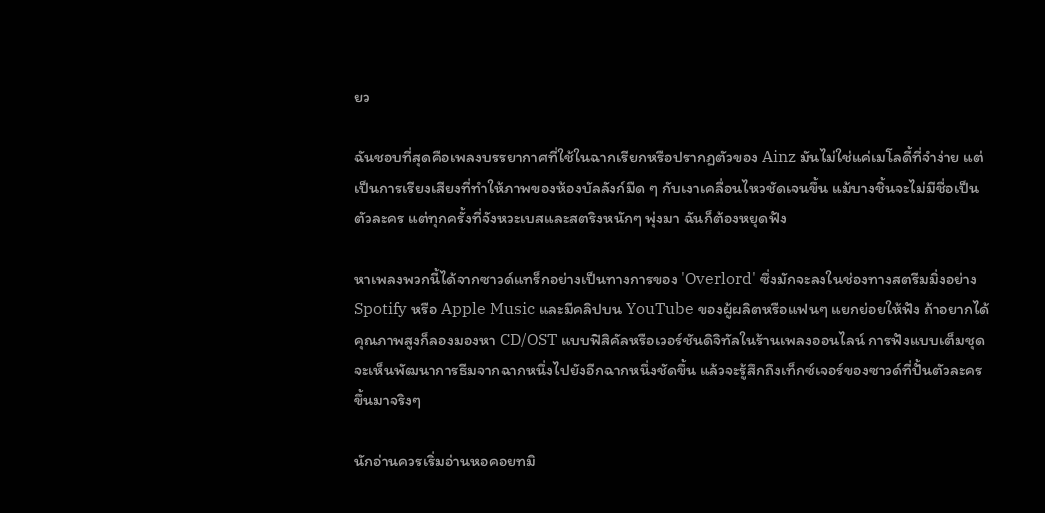ยว

ฉันชอบที่สุดคือเพลงบรรยากาศที่ใช้ในฉากเรียกหรือปรากฏตัวของ Ainz มันไม่ใช่แค่เมโลดี้ที่จำง่าย แต่เป็นการเรียงเสียงที่ทำให้ภาพของห้องบัลลังก์มืด ๆ กับเงาเคลื่อนไหวชัดเจนขึ้น แม้บางชิ้นจะไม่มีชื่อเป็นตัวละคร แต่ทุกครั้งที่จังหวะเบสและสตริงหนักๆ พุ่งมา ฉันก็ต้องหยุดฟัง

หาเพลงพวกนี้ได้จากซาวด์แทร็กอย่างเป็นทางการของ 'Overlord' ซึ่งมักจะลงในช่องทางสตรีมมิ่งอย่าง Spotify หรือ Apple Music และมีคลิปบน YouTube ของผู้ผลิตหรือแฟนๆ แยกย่อยให้ฟัง ถ้าอยากได้คุณภาพสูงก็ลองมองหา CD/OST แบบฟิสิคัลหรือเวอร์ชันดิจิทัลในร้านเพลงออนไลน์ การฟังแบบเต็มชุดจะเห็นพัฒนาการธีมจากฉากหนึ่งไปยังอีกฉากหนึ่งชัดขึ้น แล้วจะรู้สึกถึงเท็กซ์เจอร์ของซาวด์ที่ปั้นตัวละครขึ้นมาจริงๆ

นักอ่านควรเริ่มอ่านหอคอยทมิ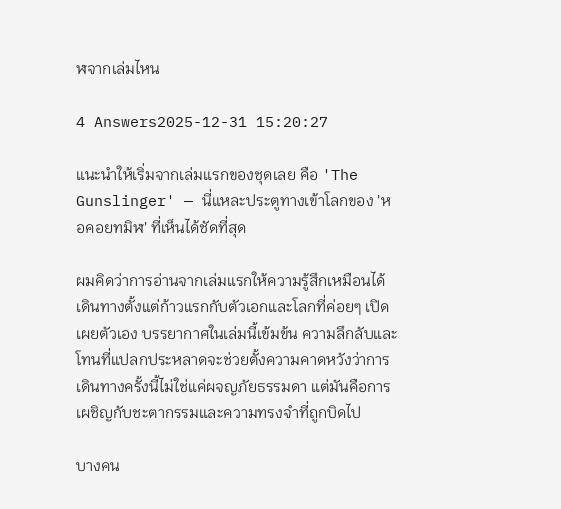ฬจากเล่มไหน

4 Answers2025-12-31 15:20:27

แนะนำให้เริ่มจากเล่มแรกของชุดเลย คือ 'The Gunslinger' — นี่แหละประตูทางเข้าโลกของ 'หอคอยทมิฬ' ที่เห็นได้ชัดที่สุด

ผมคิดว่าการอ่านจากเล่มแรกให้ความรู้สึกเหมือนได้เดินทางตั้งแต่ก้าวแรกกับตัวเอกและโลกที่ค่อยๆ เปิดเผยตัวเอง บรรยากาศในเล่มนี้เข้มข้น ความลึกลับและโทนที่แปลกประหลาดจะช่วยตั้งความคาดหวังว่าการเดินทางครั้งนี้ไม่ใช่แค่ผจญภัยธรรมดา แต่มันคือการเผชิญกับชะตากรรมและความทรงจำที่ถูกบิดไป

บางคน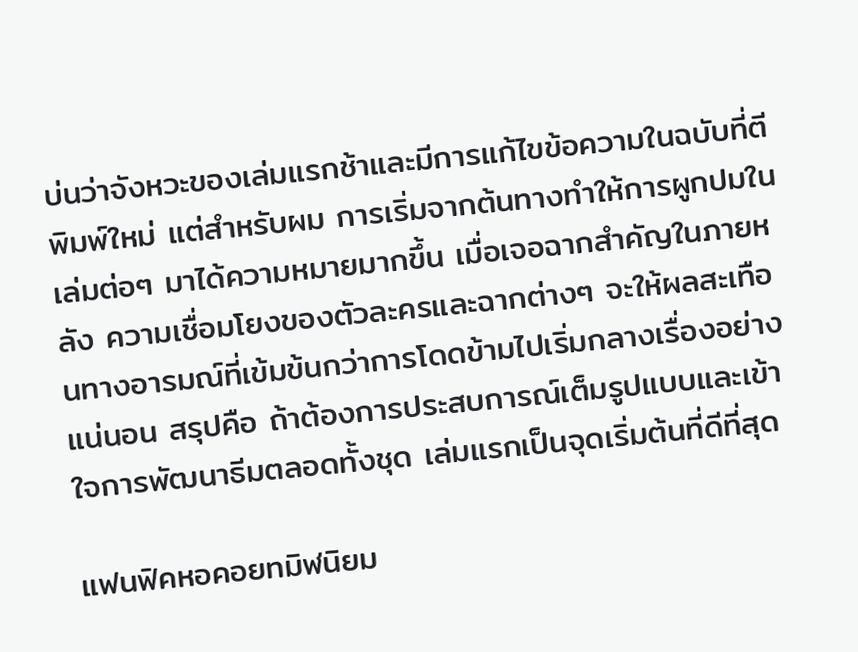บ่นว่าจังหวะของเล่มแรกช้าและมีการแก้ไขข้อความในฉบับที่ตีพิมพ์ใหม่ แต่สำหรับผม การเริ่มจากต้นทางทำให้การผูกปมในเล่มต่อๆ มาได้ความหมายมากขึ้น เมื่อเจอฉากสำคัญในภายหลัง ความเชื่อมโยงของตัวละครและฉากต่างๆ จะให้ผลสะเทือนทางอารมณ์ที่เข้มข้นกว่าการโดดข้ามไปเริ่มกลางเรื่องอย่างแน่นอน สรุปคือ ถ้าต้องการประสบการณ์เต็มรูปแบบและเข้าใจการพัฒนาธีมตลอดทั้งชุด เล่มแรกเป็นจุดเริ่มต้นที่ดีที่สุด

แฟนฟิคหอคอยทมิฬนิยม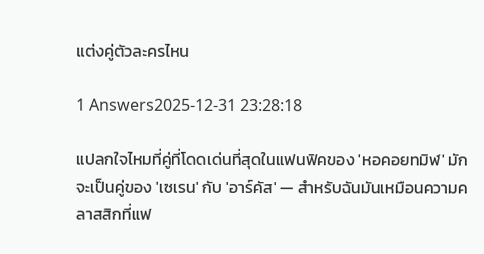แต่งคู่ตัวละครไหน

1 Answers2025-12-31 23:28:18

แปลกใจไหมที่คู่ที่โดดเด่นที่สุดในแฟนฟิคของ 'หอคอยทมิฬ' มักจะเป็นคู่ของ 'เซเรน' กับ 'อาร์คัส' — สำหรับฉันมันเหมือนความคลาสสิกที่แฟ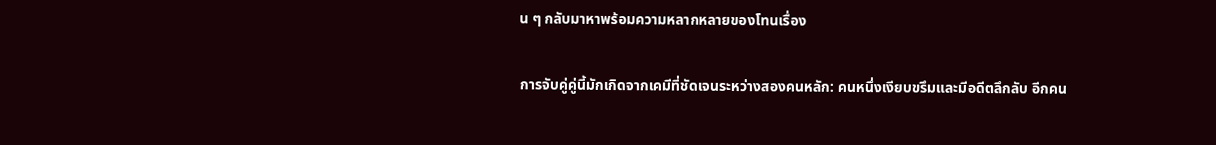น ๆ กลับมาหาพร้อมความหลากหลายของโทนเรื่อง

การจับคู่คู่นี้มักเกิดจากเคมีที่ชัดเจนระหว่างสองคนหลัก: คนหนึ่งเงียบขรึมและมีอดีตลึกลับ อีกคน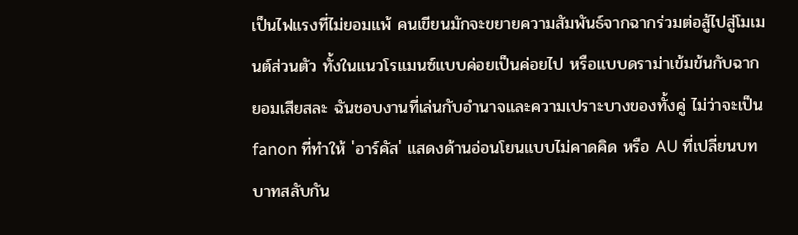เป็นไฟแรงที่ไม่ยอมแพ้ คนเขียนมักจะขยายความสัมพันธ์จากฉากร่วมต่อสู้ไปสู่โมเมนต์ส่วนตัว ทั้งในแนวโรแมนซ์แบบค่อยเป็นค่อยไป หรือแบบดราม่าเข้มข้นกับฉากยอมเสียสละ ฉันชอบงานที่เล่นกับอำนาจและความเปราะบางของทั้งคู่ ไม่ว่าจะเป็น fanon ที่ทำให้ 'อาร์คัส' แสดงด้านอ่อนโยนแบบไม่คาดคิด หรือ AU ที่เปลี่ยนบทบาทสลับกัน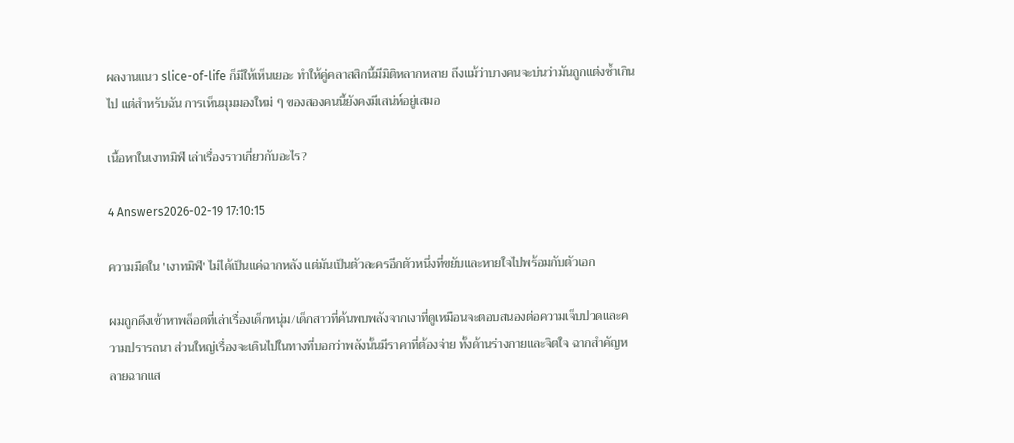ผลงานแนว slice-of-life ก็มีให้เห็นเยอะ ทำให้คู่คลาสสิกนี้มีมิติหลากหลาย ถึงแม้ว่าบางคนจะบ่นว่ามันถูกแต่งซ้ำเกินไป แต่สำหรับฉัน การเห็นมุมมองใหม่ ๆ ของสองคนนี้ยังคงมีเสน่ห์อยู่เสมอ

เนื้อหาในเงาทมิฬ เล่าเรื่องราวเกี่ยวกับอะไร?

4 Answers2026-02-19 17:10:15

ความมืดใน 'เงาทมิฬ' ไม่ได้เป็นแค่ฉากหลัง แต่มันเป็นตัวละครอีกตัวหนึ่งที่ขยับและหายใจไปพร้อมกับตัวเอก

ผมถูกดึงเข้าหาพล็อตที่เล่าเรื่องเด็กหนุ่ม/เด็กสาวที่ค้นพบพลังจากเงาที่ดูเหมือนจะตอบสนองต่อความเจ็บปวดและความปรารถนา ส่วนใหญ่เรื่องจะเดินไปในทางที่บอกว่าพลังนั้นมีราคาที่ต้องจ่าย ทั้งด้านร่างกายและจิตใจ ฉากสำคัญหลายฉากแส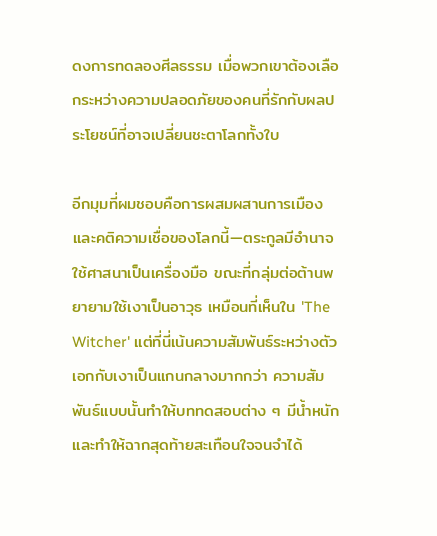ดงการทดลองศีลธรรม เมื่อพวกเขาต้องเลือกระหว่างความปลอดภัยของคนที่รักกับผลประโยชน์ที่อาจเปลี่ยนชะตาโลกทั้งใบ

อีกมุมที่ผมชอบคือการผสมผสานการเมืองและคติความเชื่อของโลกนี้—ตระกูลมีอำนาจใช้ศาสนาเป็นเครื่องมือ ขณะที่กลุ่มต่อต้านพยายามใช้เงาเป็นอาวุธ เหมือนที่เห็นใน 'The Witcher' แต่ที่นี่เน้นความสัมพันธ์ระหว่างตัวเอกกับเงาเป็นแกนกลางมากกว่า ความสัมพันธ์แบบนั้นทำให้บททดสอบต่าง ๆ มีน้ำหนักและทำให้ฉากสุดท้ายสะเทือนใจจนจำได้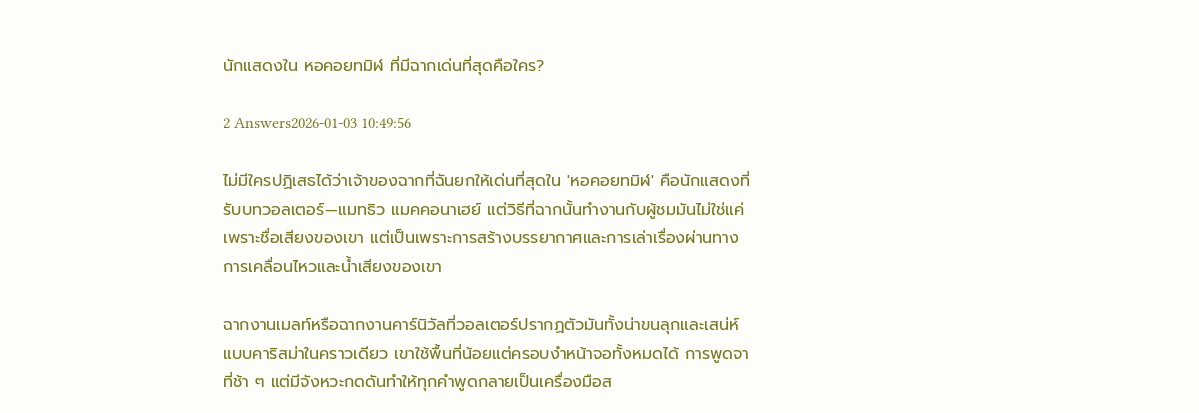นักแสดงใน หอคอยทมิฬ ที่มีฉากเด่นที่สุดคือใคร?

2 Answers2026-01-03 10:49:56

ไม่มีใครปฏิเสธได้ว่าเจ้าของฉากที่ฉันยกให้เด่นที่สุดใน 'หอคอยทมิฬ' คือนักแสดงที่รับบทวอลเตอร์—แมทธิว แมคคอนาเฮย์ แต่วิธีที่ฉากนั้นทำงานกับผู้ชมมันไม่ใช่แค่เพราะชื่อเสียงของเขา แต่เป็นเพราะการสร้างบรรยากาศและการเล่าเรื่องผ่านทางการเคลื่อนไหวและน้ำเสียงของเขา

ฉากงานเมลท์หรือฉากงานคาร์นิวัลที่วอลเตอร์ปรากฏตัวมันทั้งน่าขนลุกและเสน่ห์แบบคาริสม่าในคราวเดียว เขาใช้พื้นที่น้อยแต่ครอบงำหน้าจอทั้งหมดได้ การพูดจาที่ช้า ๆ แต่มีจังหวะกดดันทำให้ทุกคำพูดกลายเป็นเครื่องมือส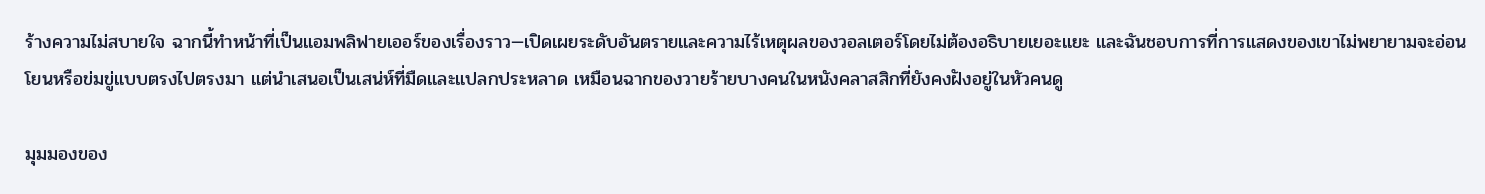ร้างความไม่สบายใจ ฉากนี้ทำหน้าที่เป็นแอมพลิฟายเออร์ของเรื่องราว—เปิดเผยระดับอันตรายและความไร้เหตุผลของวอลเตอร์โดยไม่ต้องอธิบายเยอะแยะ และฉันชอบการที่การแสดงของเขาไม่พยายามจะอ่อนโยนหรือข่มขู่แบบตรงไปตรงมา แต่นำเสนอเป็นเสน่ห์ที่มืดและแปลกประหลาด เหมือนฉากของวายร้ายบางคนในหนังคลาสสิกที่ยังคงฝังอยู่ในหัวคนดู

มุมมองของ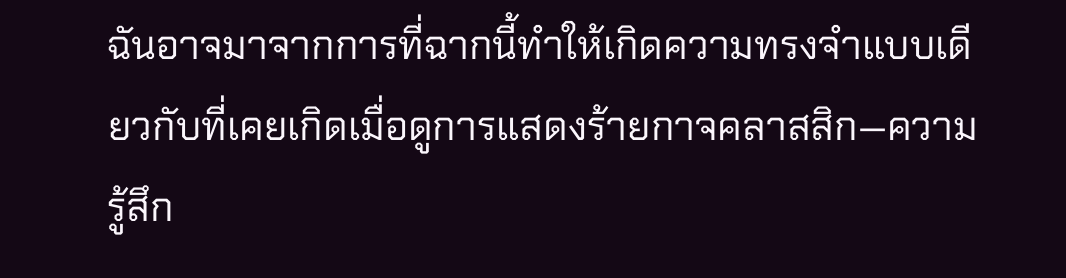ฉันอาจมาจากการที่ฉากนี้ทำให้เกิดความทรงจำแบบเดียวกับที่เคยเกิดเมื่อดูการแสดงร้ายกาจคลาสสิก—ความรู้สึก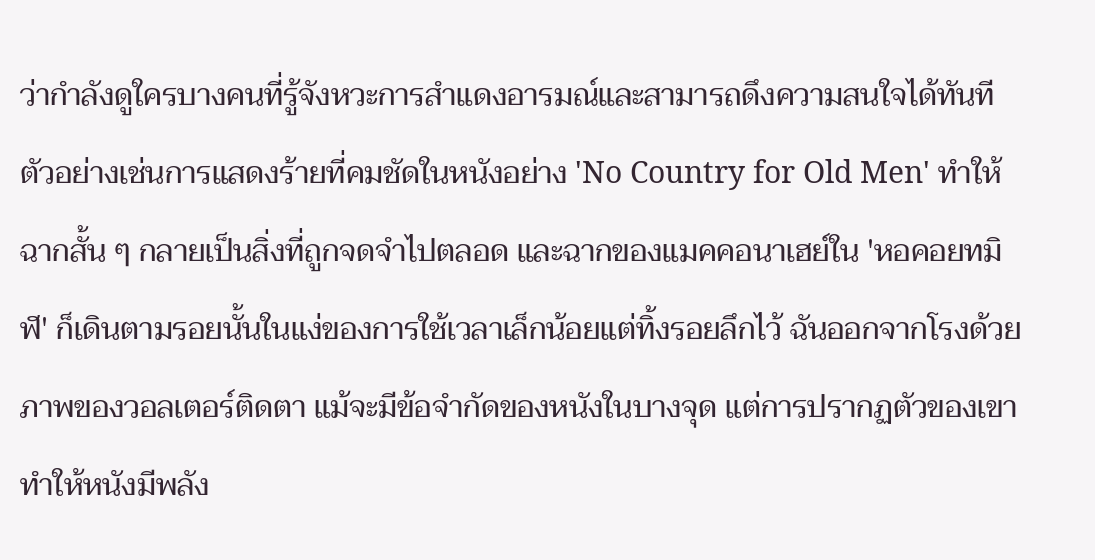ว่ากำลังดูใครบางคนที่รู้จังหวะการสำแดงอารมณ์และสามารถดึงความสนใจได้ทันที ตัวอย่างเช่นการแสดงร้ายที่คมชัดในหนังอย่าง 'No Country for Old Men' ทำให้ฉากสั้น ๆ กลายเป็นสิ่งที่ถูกจดจำไปตลอด และฉากของแมคคอนาเฮย์ใน 'หอคอยทมิฬ' ก็เดินตามรอยนั้นในแง่ของการใช้เวลาเล็กน้อยแต่ทิ้งรอยลึกไว้ ฉันออกจากโรงด้วยภาพของวอลเตอร์ติดตา แม้จะมีข้อจำกัดของหนังในบางจุด แต่การปรากฏตัวของเขาทำให้หนังมีพลัง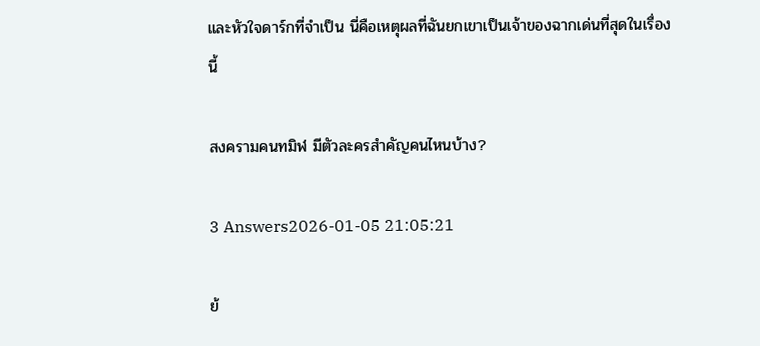และหัวใจดาร์กที่จำเป็น นี่คือเหตุผลที่ฉันยกเขาเป็นเจ้าของฉากเด่นที่สุดในเรื่องนี้

สงครามคนทมิฬ มีตัวละครสำคัญคนไหนบ้าง?

3 Answers2026-01-05 21:05:21

ย้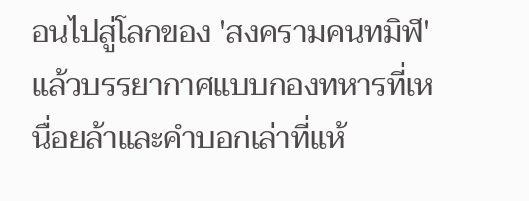อนไปสู่โลกของ 'สงครามคนทมิฬ' แล้วบรรยากาศแบบกองทหารที่เหนื่อยล้าและคำบอกเล่าที่แห้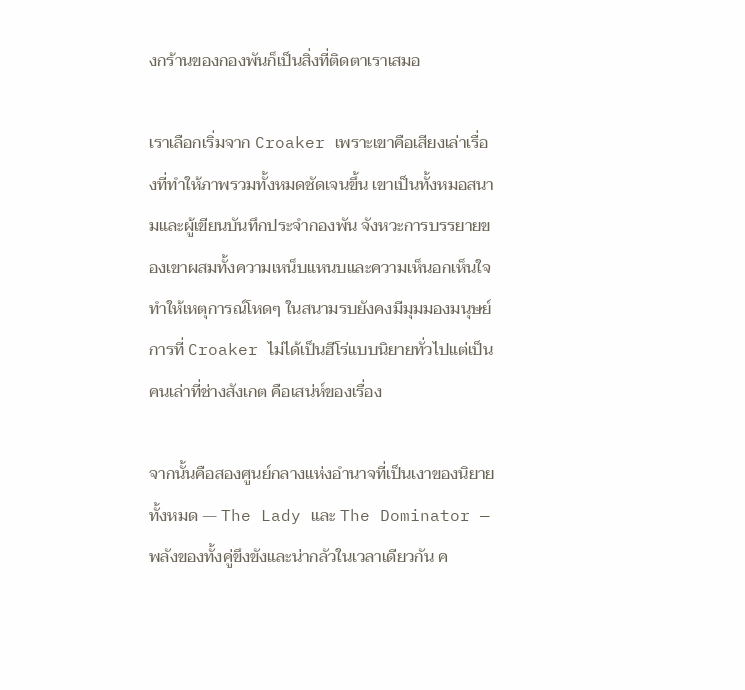งกร้านของกองพันก็เป็นสิ่งที่ติดตาเราเสมอ

เราเลือกเริ่มจาก Croaker เพราะเขาคือเสียงเล่าเรื่องที่ทำให้ภาพรวมทั้งหมดชัดเจนขึ้น เขาเป็นทั้งหมอสนามและผู้เขียนบันทึกประจำกองพัน จังหวะการบรรยายของเขาผสมทั้งความเหน็บแหนบและความเห็นอกเห็นใจ ทำให้เหตุการณ์โหดๆ ในสนามรบยังคงมีมุมมองมนุษย์ การที่ Croaker ไม่ได้เป็นฮีโร่แบบนิยายทั่วไปแต่เป็นคนเล่าที่ช่างสังเกต คือเสน่ห์ของเรื่อง

จากนั้นคือสองศูนย์กลางแห่งอำนาจที่เป็นเงาของนิยายทั้งหมด — The Lady และ The Dominator — พลังของทั้งคู่ขึงขังและน่ากลัวในเวลาเดียวกัน ค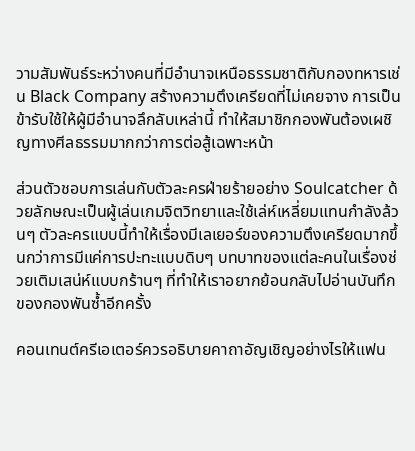วามสัมพันธ์ระหว่างคนที่มีอำนาจเหนือธรรมชาติกับกองทหารเช่น Black Company สร้างความตึงเครียดที่ไม่เคยจาง การเป็นข้ารับใช้ให้ผู้มีอำนาจลึกลับเหล่านี้ ทำให้สมาชิกกองพันต้องเผชิญทางศีลธรรมมากกว่าการต่อสู้เฉพาะหน้า

ส่วนตัวชอบการเล่นกับตัวละครฝ่ายร้ายอย่าง Soulcatcher ด้วยลักษณะเป็นผู้เล่นเกมจิตวิทยาและใช้เล่ห์เหลี่ยมแทนกำลังล้วนๆ ตัวละครแบบนี้ทำให้เรื่องมีเลเยอร์ของความตึงเครียดมากขึ้นกว่าการมีแค่การปะทะแบบดิบๆ บทบาทของแต่ละคนในเรื่องช่วยเติมเสน่ห์แบบกร้านๆ ที่ทำให้เราอยากย้อนกลับไปอ่านบันทึกของกองพันซ้ำอีกครั้ง

คอนเทนต์ครีเอเตอร์ควรอธิบายคาถาอัญเชิญอย่างไรให้แฟน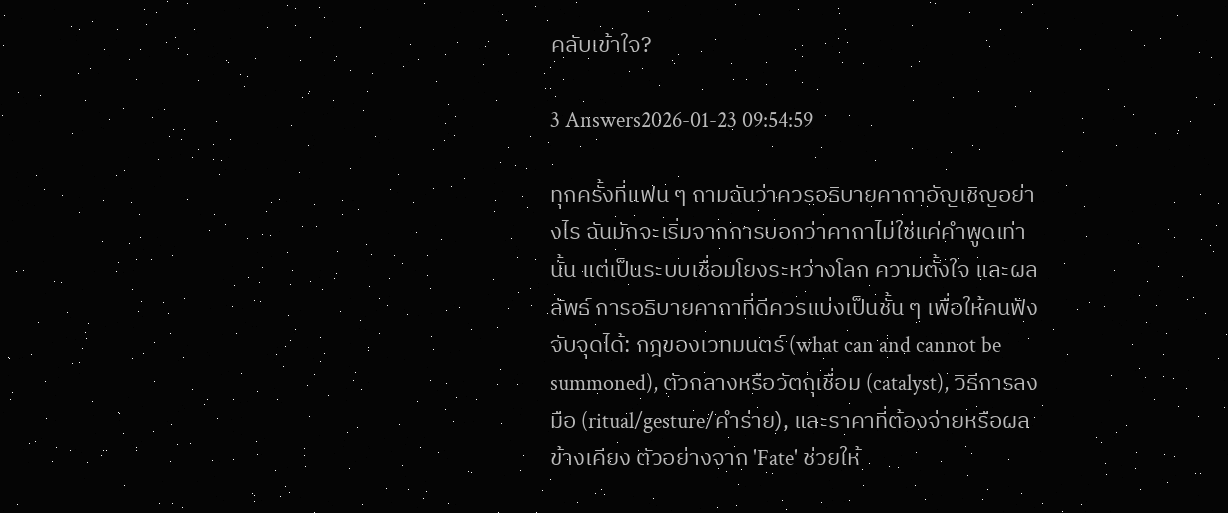คลับเข้าใจ?

3 Answers2026-01-23 09:54:59

ทุกครั้งที่แฟน ๆ ถามฉันว่าควรอธิบายคาถาอัญเชิญอย่างไร ฉันมักจะเริ่มจากการบอกว่าคาถาไม่ใช่แค่คำพูดเท่านั้น แต่เป็นระบบเชื่อมโยงระหว่างโลก ความตั้งใจ และผลลัพธ์ การอธิบายคาถาที่ดีควรแบ่งเป็นชั้น ๆ เพื่อให้คนฟังจับจุดได้: กฎของเวทมนตร์ (what can and cannot be summoned), ตัวกลางหรือวัตถุเชื่อม (catalyst), วิธีการลงมือ (ritual/gesture/คำร่าย), และราคาที่ต้องจ่ายหรือผลข้างเคียง ตัวอย่างจาก 'Fate' ช่วยให้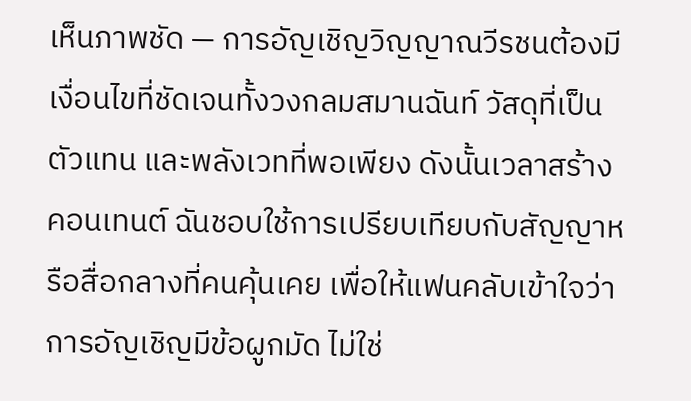เห็นภาพชัด — การอัญเชิญวิญญาณวีรชนต้องมีเงื่อนไขที่ชัดเจนทั้งวงกลมสมานฉันท์ วัสดุที่เป็นตัวแทน และพลังเวทที่พอเพียง ดังนั้นเวลาสร้างคอนเทนต์ ฉันชอบใช้การเปรียบเทียบกับสัญญาหรือสื่อกลางที่คนคุ้นเคย เพื่อให้แฟนคลับเข้าใจว่าการอัญเชิญมีข้อผูกมัด ไม่ใช่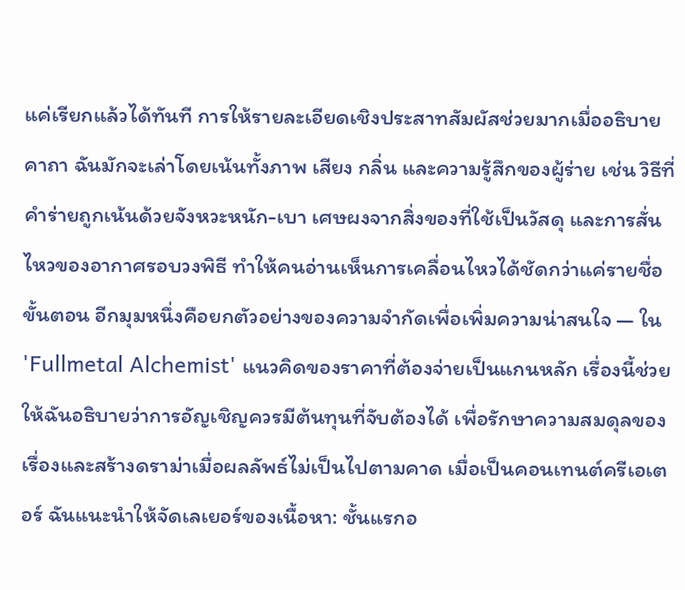แค่เรียกแล้วได้ทันที การให้รายละเอียดเชิงประสาทสัมผัสช่วยมากเมื่ออธิบายคาถา ฉันมักจะเล่าโดยเน้นทั้งภาพ เสียง กลิ่น และความรู้สึกของผู้ร่าย เช่น วิธีที่คำร่ายถูกเน้นด้วยจังหวะหนัก-เบา เศษผงจากสิ่งของที่ใช้เป็นวัสดุ และการสั่นไหวของอากาศรอบวงพิธี ทำให้คนอ่านเห็นการเคลื่อนไหวได้ชัดกว่าแค่รายชื่อขั้นตอน อีกมุมหนึ่งคือยกตัวอย่างของความจำกัดเพื่อเพิ่มความน่าสนใจ — ใน 'Fullmetal Alchemist' แนวคิดของราคาที่ต้องจ่ายเป็นแกนหลัก เรื่องนี้ช่วยให้ฉันอธิบายว่าการอัญเชิญควรมีต้นทุนที่จับต้องได้ เพื่อรักษาความสมดุลของเรื่องและสร้างดราม่าเมื่อผลลัพธ์ไม่เป็นไปตามคาด เมื่อเป็นคอนเทนต์ครีเอเตอร์ ฉันแนะนำให้จัดเลเยอร์ของเนื้อหา: ชั้นแรกอ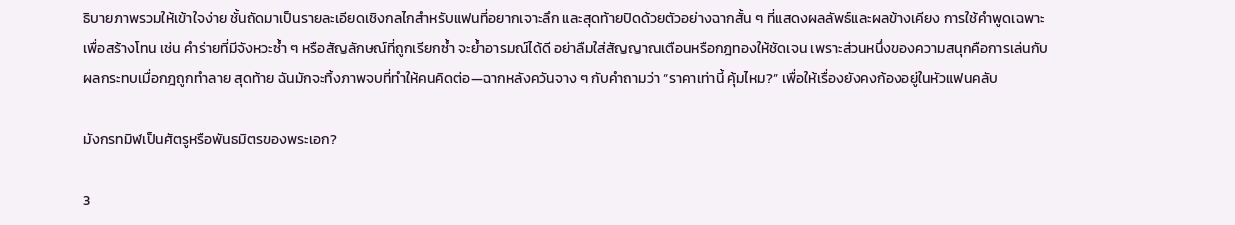ธิบายภาพรวมให้เข้าใจง่าย ชั้นถัดมาเป็นรายละเอียดเชิงกลไกสำหรับแฟนที่อยากเจาะลึก และสุดท้ายปิดด้วยตัวอย่างฉากสั้น ๆ ที่แสดงผลลัพธ์และผลข้างเคียง การใช้คำพูดเฉพาะเพื่อสร้างโทน เช่น คำร่ายที่มีจังหวะซ้ำ ๆ หรือสัญลักษณ์ที่ถูกเรียกซ้ำ จะย้ำอารมณ์ได้ดี อย่าลืมใส่สัญญาณเตือนหรือกฎทองให้ชัดเจน เพราะส่วนหนึ่งของความสนุกคือการเล่นกับผลกระทบเมื่อกฎถูกทำลาย สุดท้าย ฉันมักจะทิ้งภาพจบที่ทำให้คนคิดต่อ—ฉากหลังควันจาง ๆ กับคำถามว่า “ราคาเท่านี้ คุ้มไหม?” เพื่อให้เรื่องยังคงก้องอยู่ในหัวแฟนคลับ

มังกรทมิฬเป็นศัตรูหรือพันธมิตรของพระเอก?

3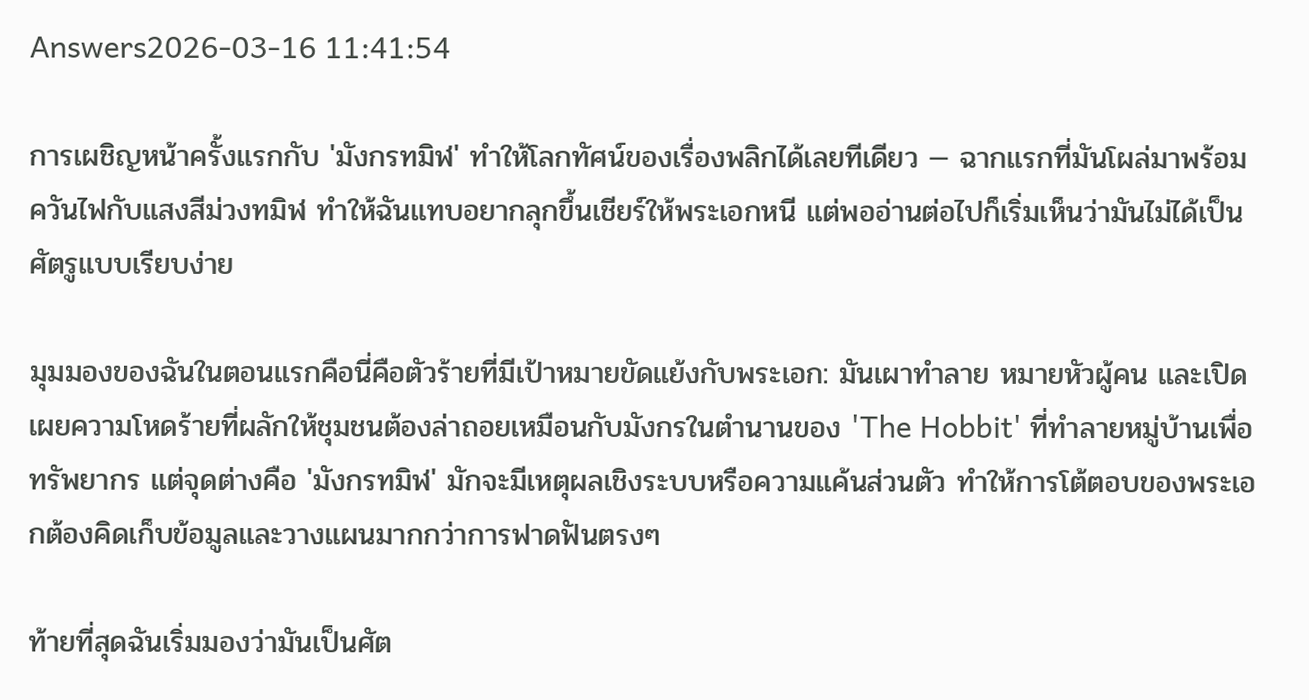Answers2026-03-16 11:41:54

การเผชิญหน้าครั้งแรกกับ 'มังกรทมิฬ' ทำให้โลกทัศน์ของเรื่องพลิกได้เลยทีเดียว — ฉากแรกที่มันโผล่มาพร้อมควันไฟกับแสงสีม่วงทมิฬ ทำให้ฉันแทบอยากลุกขึ้นเชียร์ให้พระเอกหนี แต่พออ่านต่อไปก็เริ่มเห็นว่ามันไม่ได้เป็นศัตรูแบบเรียบง่าย

มุมมองของฉันในตอนแรกคือนี่คือตัวร้ายที่มีเป้าหมายขัดแย้งกับพระเอก: มันเผาทำลาย หมายหัวผู้คน และเปิดเผยความโหดร้ายที่ผลักให้ชุมชนต้องล่าถอยเหมือนกับมังกรในตำนานของ 'The Hobbit' ที่ทำลายหมู่บ้านเพื่อทรัพยากร แต่จุดต่างคือ 'มังกรทมิฬ' มักจะมีเหตุผลเชิงระบบหรือความแค้นส่วนตัว ทำให้การโต้ตอบของพระเอกต้องคิดเก็บข้อมูลและวางแผนมากกว่าการฟาดฟันตรงๆ

ท้ายที่สุดฉันเริ่มมองว่ามันเป็นศัต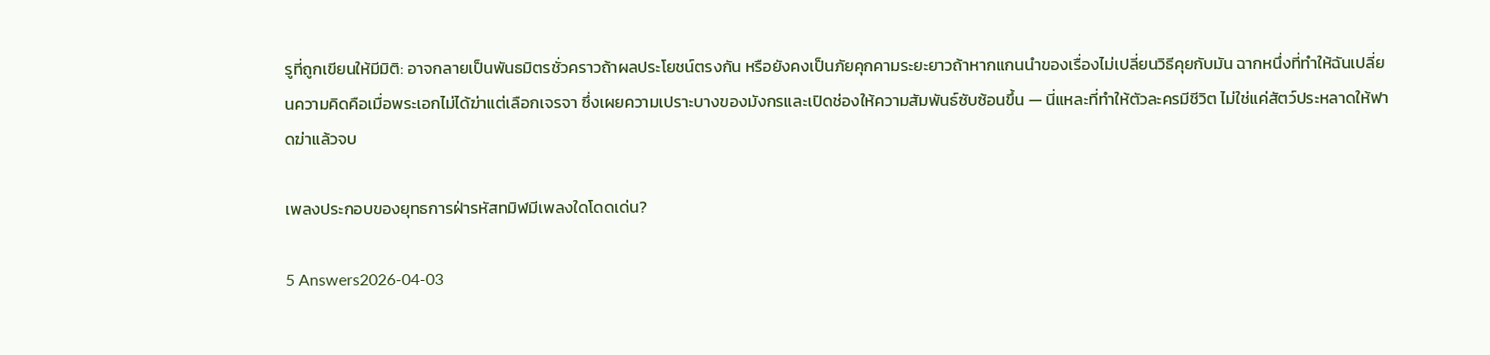รูที่ถูกเขียนให้มีมิติ: อาจกลายเป็นพันธมิตรชั่วคราวถ้าผลประโยชน์ตรงกัน หรือยังคงเป็นภัยคุกคามระยะยาวถ้าหากแกนนำของเรื่องไม่เปลี่ยนวิธีคุยกับมัน ฉากหนึ่งที่ทำให้ฉันเปลี่ยนความคิดคือเมื่อพระเอกไม่ได้ฆ่าแต่เลือกเจรจา ซึ่งเผยความเปราะบางของมังกรและเปิดช่องให้ความสัมพันธ์ซับซ้อนขึ้น — นี่แหละที่ทำให้ตัวละครมีชีวิต ไม่ใช่แค่สัตว์ประหลาดให้ฟาดฆ่าแล้วจบ

เพลงประกอบของยุทธการฝ่ารหัสทมิฬมีเพลงใดโดดเด่น?

5 Answers2026-04-03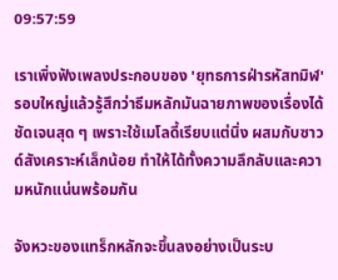09:57:59

เราเพิ่งฟังเพลงประกอบของ 'ยุทธการฝ่ารหัสทมิฬ' รอบใหญ่แล้วรู้สึกว่าธีมหลักมันฉายภาพของเรื่องได้ชัดเจนสุด ๆ เพราะใช้เมโลดี้เรียบแต่นิ่ง ผสมกับซาวด์สังเคราะห์เล็กน้อย ทำให้ได้ทั้งความลึกลับและความหนักแน่นพร้อมกัน

จังหวะของแทร็กหลักจะขึ้นลงอย่างเป็นระบ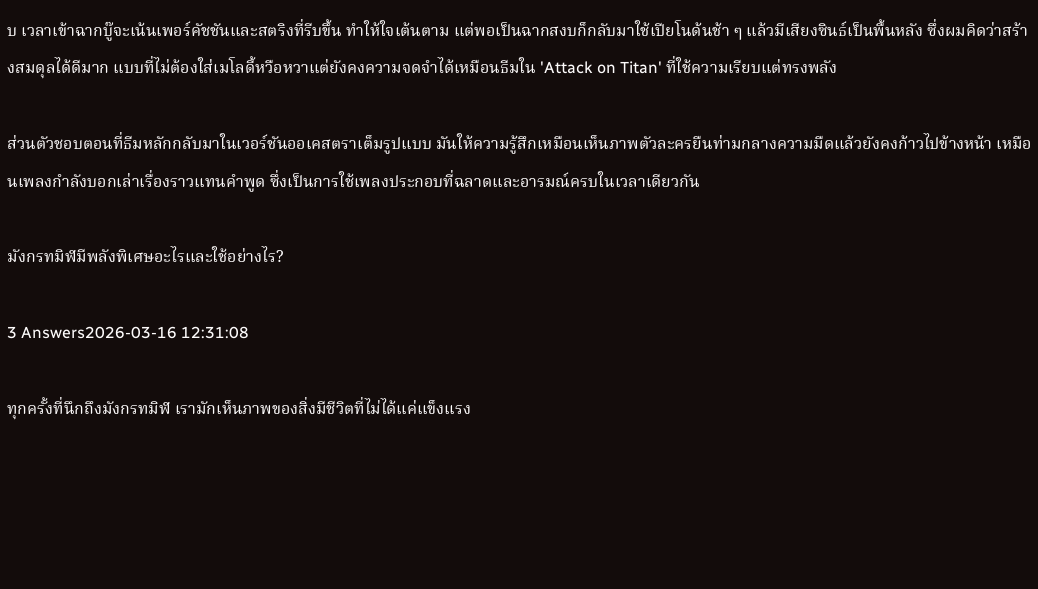บ เวลาเข้าฉากบู๊จะเน้นเพอร์คัชชันและสตริงที่รีบขึ้น ทำให้ใจเต้นตาม แต่พอเป็นฉากสงบก็กลับมาใช้เปียโนด้นช้า ๆ แล้วมีเสียงซินธ์เป็นพื้นหลัง ซึ่งผมคิดว่าสร้างสมดุลได้ดีมาก แบบที่ไม่ต้องใส่เมโลดี้หวือหวาแต่ยังคงความจดจำได้เหมือนธีมใน 'Attack on Titan' ที่ใช้ความเรียบแต่ทรงพลัง

ส่วนตัวชอบตอนที่ธีมหลักกลับมาในเวอร์ชันออเคสตราเต็มรูปแบบ มันให้ความรู้สึกเหมือนเห็นภาพตัวละครยืนท่ามกลางความมืดแล้วยังคงก้าวไปข้างหน้า เหมือนเพลงกำลังบอกเล่าเรื่องราวแทนคำพูด ซึ่งเป็นการใช้เพลงประกอบที่ฉลาดและอารมณ์ครบในเวลาเดียวกัน

มังกรทมิฬมีพลังพิเศษอะไรและใช้อย่างไร?

3 Answers2026-03-16 12:31:08

ทุกครั้งที่นึกถึงมังกรทมิฬ เรามักเห็นภาพของสิ่งมีชีวิตที่ไม่ได้แค่แข็งแรง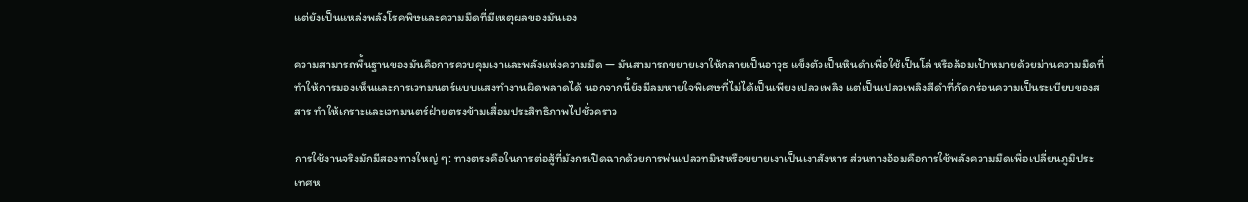แต่ยังเป็นแหล่งพลังโรคพิษและความมืดที่มีเหตุผลของมันเอง

ความสามารถพื้นฐานของมันคือการควบคุมเงาและพลังแห่งความมืด — มันสามารถขยายเงาให้กลายเป็นอาวุธ แข็งตัวเป็นหินดำเพื่อใช้เป็นโล่ หรือล้อมเป้าหมายด้วยม่านความมืดที่ทำให้การมองเห็นและการเวทมนตร์แบบแสงทำงานผิดพลาดได้ นอกจากนี้ยังมีลมหายใจพิเศษที่ไม่ได้เป็นเพียงเปลวเพลิง แต่เป็นเปลวเพลิงสีดำที่กัดกร่อนความเป็นระเบียบของสสาร ทำให้เกราะและเวทมนตร์ฝ่ายตรงข้ามเสื่อมประสิทธิภาพไปชั่วคราว

การใช้งานจริงมักมีสองทางใหญ่ ๆ: ทางตรงคือในการต่อสู้ที่มังกรเปิดฉากด้วยการพ่นเปลวทมิฬหรือขยายเงาเป็นเงาสังหาร ส่วนทางอ้อมคือการใช้พลังความมืดเพื่อเปลี่ยนภูมิประเทศห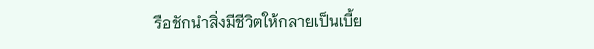รือชักนำสิ่งมีชีวิตให้กลายเป็นเบี้ย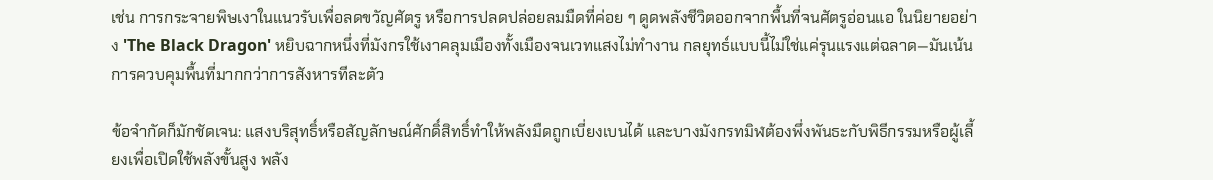เช่น การกระจายพิษเงาในแนวรับเพื่อลดขวัญศัตรู หรือการปลดปล่อยลมมืดที่ค่อย ๆ ดูดพลังชีวิตออกจากพื้นที่จนศัตรูอ่อนแอ ในนิยายอย่าง 'The Black Dragon' หยิบฉากหนึ่งที่มังกรใช้เงาคลุมเมืองทั้งเมืองจนเวทแสงไม่ทำงาน กลยุทธ์แบบนี้ไม่ใช่แค่รุนแรงแต่ฉลาด—มันเน้นการควบคุมพื้นที่มากกว่าการสังหารทีละตัว

ข้อจำกัดก็มักชัดเจน: แสงบริสุทธิ์หรือสัญลักษณ์ศักดิ์สิทธิ์ทำให้พลังมืดถูกเบี่ยงเบนได้ และบางมังกรทมิฬต้องพึ่งพันธะกับพิธีกรรมหรือผู้เลี้ยงเพื่อเปิดใช้พลังขั้นสูง พลัง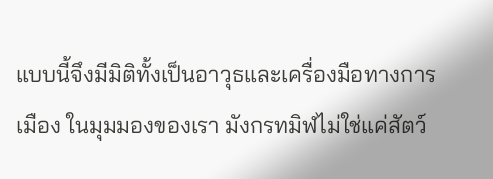แบบนี้จึงมีมิติทั้งเป็นอาวุธและเครื่องมือทางการเมือง ในมุมมองของเรา มังกรทมิฬไม่ใช่แค่สัตว์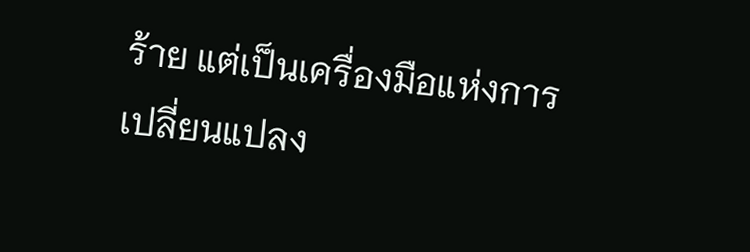ร้าย แต่เป็นเครื่องมือแห่งการเปลี่ยนแปลง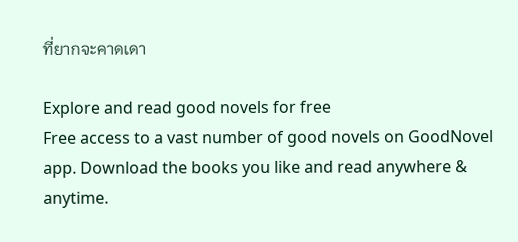ที่ยากจะคาดเดา

Explore and read good novels for free
Free access to a vast number of good novels on GoodNovel app. Download the books you like and read anywhere & anytime.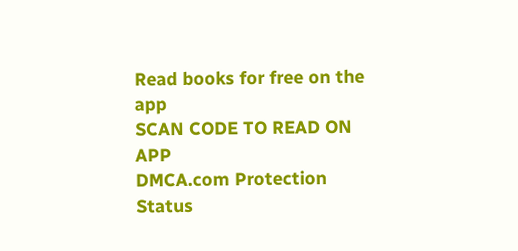Read books for free on the app
SCAN CODE TO READ ON APP
DMCA.com Protection Status